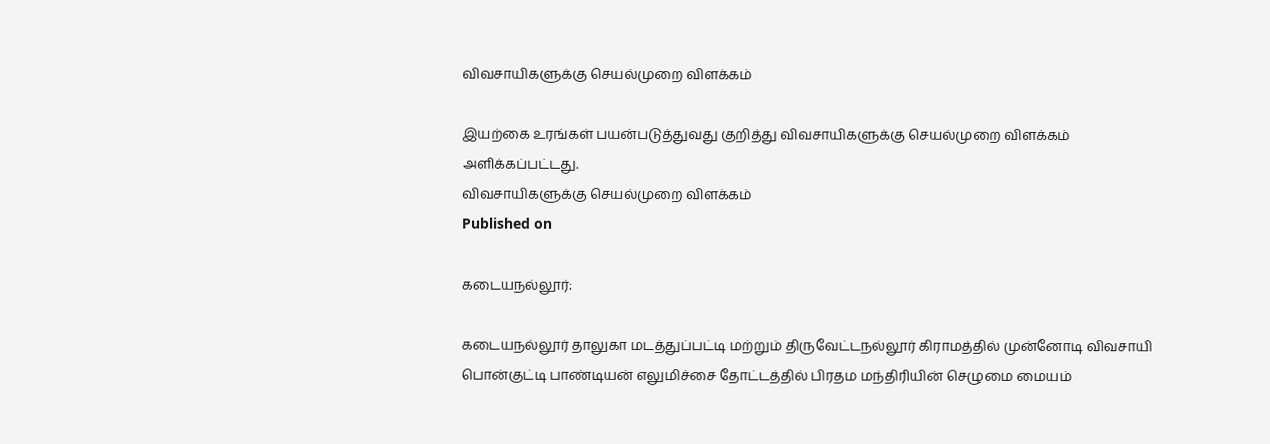விவசாயிகளுக்கு செயல்முறை விளக்கம்

இயற்கை உரங்கள் பயன்படுத்துவது குறித்து விவசாயிகளுக்கு செயல்முறை விளக்கம் அளிக்கப்பட்டது.
விவசாயிகளுக்கு செயல்முறை விளக்கம்
Published on

கடையநல்லூர்:

கடையநல்லூர் தாலுகா மடத்துப்பட்டி மற்றும் திருவேட்டநல்லூர் கிராமத்தில் முன்னோடி விவசாயி பொன்குட்டி பாண்டியன் எலுமிச்சை தோட்டத்தில் பிரதம மந்திரியின் செழுமை மையம்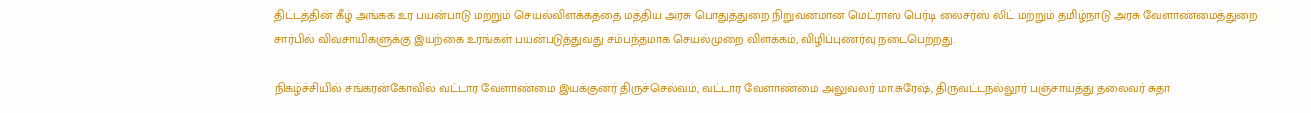திட்டத்தின் கீழ் அங்கக உர பயன்பாடு மற்றும் செயல்விளக்கத்தை மத்திய அரசு பொதுத்துறை நிறுவனமான மெட்ராஸ் பெர்டி லைசர்ஸ் லிட் மற்றும் தமிழ்நாடு அரசு வேளாண்மைத்துறை சார்பில் விவசாயிகளுக்கு இயற்கை உரங்கள் பயன்படுத்துவது சம்பந்தமாக செயல்முறை விளக்கம், விழிப்புணர்வு நடைபெற்றது.

நிகழ்ச்சியில் சங்கரன்கோவில் வட்டார வேளாண்மை இயக்குனர் திருச்செல்வம், வட்டார வேளாண்மை அலுவலர் மா.சுரேஷ், திருவட்டநல்லூர் பஞ்சாயத்து தலைவர் சுதா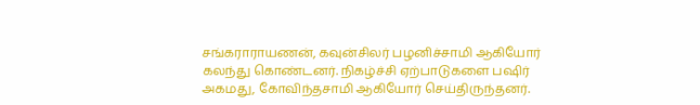சங்கராராயணன், கவுன்சிலர் பழனிச்சாமி ஆகியோர் கலந்து கொண்டனர். நிகழ்ச்சி ஏற்பாடுகளை பஷிர் அகமது, கோவிந்தசாமி ஆகியோர் செய்திருந்தனர்.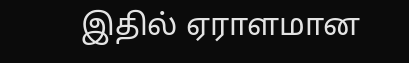இதில் ஏராளமான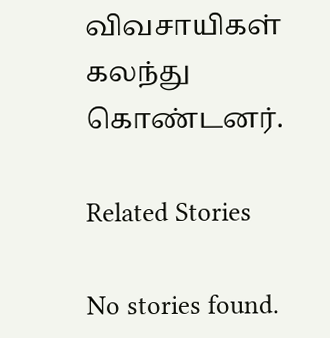விவசாயிகள் கலந்து கொண்டனர்.

Related Stories

No stories found.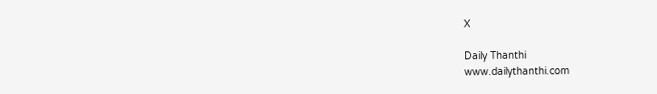X

Daily Thanthi
www.dailythanthi.com